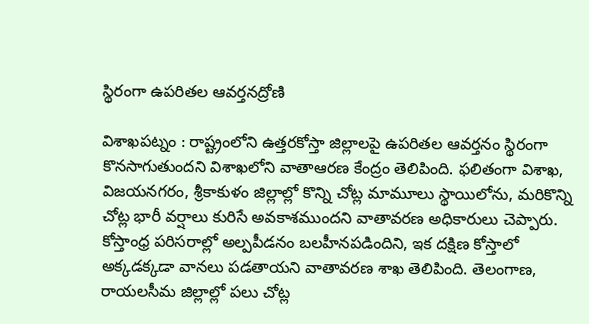స్థిరంగా ఉపరితల ఆవర్తనద్రోణి

విశాఖపట్నం : రాష్ట్రంలోని ఉత్తరకోస్తా జిల్లాలపై ఉపరితల ఆవర్తనం స్థిరంగా కొనసాగుతుందని విశాఖలోని వాతాఆరణ కేంద్రం తెలిపింది. ఫలితంగా విశాఖ, విజయనగరం, శ్రీకాకుళం జిల్లాల్లో కొన్ని చోట్ల మామూలు స్థాయిలోను, మరికొన్ని చోట్ల భారీ వర్షాలు కురిసే అవకాశముందని వాతావరణ అధికారులు చెప్పారు. కోస్తాంధ్ర పరిసరాల్లో అల్పపీడనం బలహీనపడిందిని, ఇక దక్షిణ కోస్తాలో అక్కడక్కడా వానలు పడతాయని వాతావరణ శాఖ తెలిపింది. తెలంగాణ, రాయలసీమ జిల్లాల్లో పలు చోట్ల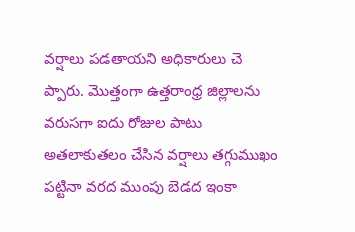వర్షాలు పడతాయని అధికారులు చె ప్పారు. మొత్తంగా ఉత్తరాంధ్ర జిల్లాలను వరుసగా ఐదు రోజుల పాటు అతలాకుతలం చేసిన వర్షాలు తగ్గుముఖం పట్టినా వరద ముంపు బెడద ఇంకా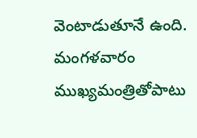వెంటాడుతూనే ఉంది. మంగళవారం ముఖ్యమంత్రితోపాటు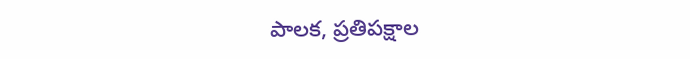పాలక, ప్రతిపక్షాల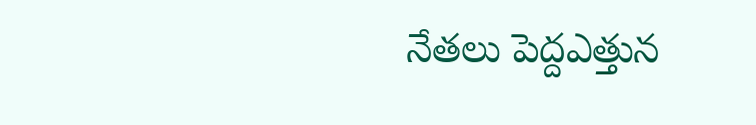నేతలు పెద్దఎత్తున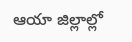ఆయా జిల్లాల్లో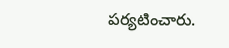పర్యటించారు.